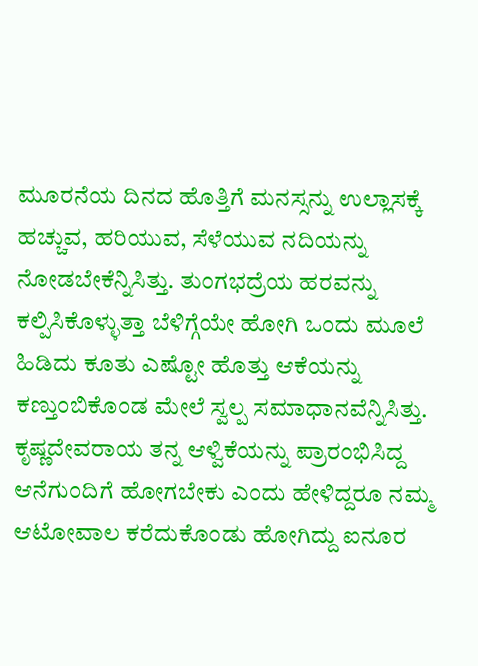ಮೂರನೆಯ ದಿನದ ಹೊತ್ತಿಗೆ ಮನಸ್ಸನ್ನು ಉಲ್ಲಾಸಕ್ಕೆ ಹಚ್ಚುವ, ಹರಿಯುವ, ಸೆಳೆಯುವ ನದಿಯನ್ನು ನೋಡಬೇಕೆನ್ನಿಸಿತ್ತು. ತುಂಗಭದ್ರೆಯ ಹರವನ್ನು ಕಲ್ಪಿಸಿಕೊಳ್ಳುತ್ತಾ ಬೆಳಿಗ್ಗೆಯೇ ಹೋಗಿ ಒಂದು ಮೂಲೆ ಹಿಡಿದು ಕೂತು ಎಷ್ಟೋ ಹೊತ್ತು ಆಕೆಯನ್ನು ಕಣ್ತುಂಬಿಕೊಂಡ ಮೇಲೆ ಸ್ವಲ್ಪ ಸಮಾಧಾನವೆನ್ನಿಸಿತ್ತು. ಕೃಷ್ಣದೇವರಾಯ ತನ್ನ ಆಳ್ವಿಕೆಯನ್ನು ಪ್ರಾರಂಭಿಸಿದ್ದ ಆನೆಗುಂದಿಗೆ ಹೋಗಬೇಕು ಎಂದು ಹೇಳಿದ್ದರೂ ನಮ್ಮ ಆಟೋವಾಲ ಕರೆದುಕೊಂಡು ಹೋಗಿದ್ದು ಐನೂರ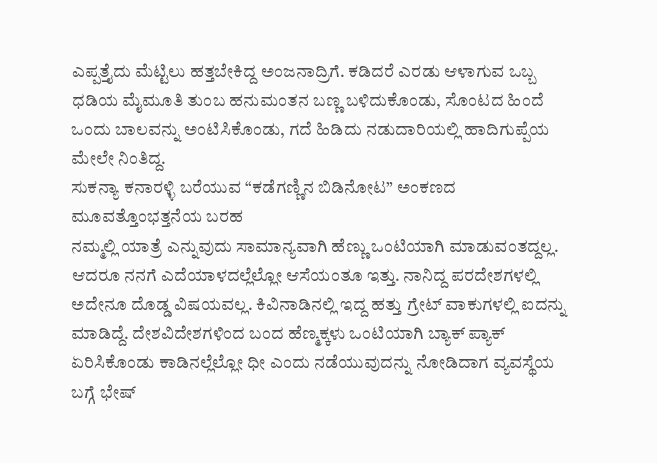ಎಪ್ಪತ್ತೈದು ಮೆಟ್ಟಿಲು ಹತ್ತಬೇಕಿದ್ದ ಅಂಜನಾದ್ರಿಗೆ. ಕಡಿದರೆ ಎರಡು ಆಳಾಗುವ ಒಬ್ಬ ಧಡಿಯ ಮೈಮೂತಿ ತುಂಬ ಹನುಮಂತನ ಬಣ್ಣ ಬಳಿದುಕೊಂಡು, ಸೊಂಟದ ಹಿಂದೆ ಒಂದು ಬಾಲವನ್ನು ಅಂಟಿಸಿಕೊಂಡು, ಗದೆ ಹಿಡಿದು ನಡುದಾರಿಯಲ್ಲಿ ಹಾದಿಗುಪ್ಪೆಯ ಮೇಲೇ ನಿಂತಿದ್ದ.
ಸುಕನ್ಯಾ ಕನಾರಳ್ಳಿ ಬರೆಯುವ “ಕಡೆಗಣ್ಣಿನ ಬಿಡಿನೋಟ” ಅಂಕಣದ ಮೂವತ್ತೊಂಭತ್ತನೆಯ ಬರಹ
ನಮ್ಮಲ್ಲಿ ಯಾತ್ರೆ ಎನ್ನುವುದು ಸಾಮಾನ್ಯವಾಗಿ ಹೆಣ್ಣು ಒಂಟಿಯಾಗಿ ಮಾಡುವಂತದ್ದಲ್ಲ. ಆದರೂ ನನಗೆ ಎದೆಯಾಳದಲ್ಲೆಲ್ಲೋ ಆಸೆಯಂತೂ ಇತ್ತು. ನಾನಿದ್ದ ಪರದೇಶಗಳಲ್ಲಿ ಅದೇನೂ ದೊಡ್ಡ ವಿಷಯವಲ್ಲ. ಕಿವಿನಾಡಿನಲ್ಲಿ ಇದ್ದ ಹತ್ತು ಗ್ರೇಟ್ ವಾಕುಗಳಲ್ಲಿ ಐದನ್ನು ಮಾಡಿದ್ದೆ. ದೇಶವಿದೇಶಗಳಿಂದ ಬಂದ ಹೆಣ್ಮಕ್ಕಳು ಒಂಟಿಯಾಗಿ ಬ್ಯಾಕ್ ಪ್ಯಾಕ್ ಏರಿಸಿಕೊಂಡು ಕಾಡಿನಲ್ಲೆಲ್ಲೋ ಧೀ ಎಂದು ನಡೆಯುವುದನ್ನು ನೋಡಿದಾಗ ವ್ಯವಸ್ಥೆಯ ಬಗ್ಗೆ ಭೇಷ್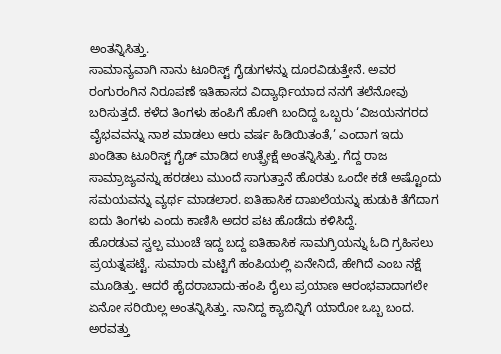ಅಂತನ್ನಿಸಿತ್ತು.
ಸಾಮಾನ್ಯವಾಗಿ ನಾನು ಟೂರಿಸ್ಟ್ ಗೈಡುಗಳನ್ನು ದೂರವಿಡುತ್ತೇನೆ. ಅವರ ರಂಗುರಂಗಿನ ನಿರೂಪಣೆ ಇತಿಹಾಸದ ವಿದ್ಯಾರ್ಥಿಯಾದ ನನಗೆ ತಲೆನೋವು ಬರಿಸುತ್ತದೆ. ಕಳೆದ ತಿಂಗಳು ಹಂಪಿಗೆ ಹೋಗಿ ಬಂದಿದ್ದ ಒಬ್ಬರು ‘ವಿಜಯನಗರದ ವೈಭವವನ್ನು ನಾಶ ಮಾಡಲು ಆರು ವರ್ಷ ಹಿಡಿಯಿತಂತೆ,’ ಎಂದಾಗ ಇದು ಖಂಡಿತಾ ಟೂರಿಸ್ಟ್ ಗೈಡ್ ಮಾಡಿದ ಉತ್ಪ್ರೇಕ್ಷೆ ಅಂತನ್ನಿಸಿತ್ತು. ಗೆದ್ದ ರಾಜ ಸಾಮ್ರಾಜ್ಯವನ್ನು ಹರಡಲು ಮುಂದೆ ಸಾಗುತ್ತಾನೆ ಹೊರತು ಒಂದೇ ಕಡೆ ಅಷ್ಟೊಂದು ಸಮಯವನ್ನು ವ್ಯರ್ಥ ಮಾಡಲಾರ. ಐತಿಹಾಸಿಕ ದಾಖಲೆಯನ್ನು ಹುಡುಕಿ ತೆಗೆದಾಗ ಐದು ತಿಂಗಳು ಎಂದು ಕಾಣಿಸಿ ಅದರ ಪಟ ಹೊಡೆದು ಕಳಿಸಿದ್ದೆ.
ಹೊರಡುವ ಸ್ವಲ್ಪ ಮುಂಚೆ ಇದ್ದ ಬದ್ದ ಐತಿಹಾಸಿಕ ಸಾಮಗ್ರಿಯನ್ನು ಓದಿ ಗ್ರಹಿಸಲು ಪ್ರಯತ್ನಪಟ್ಟೆ. ಸುಮಾರು ಮಟ್ಟಿಗೆ ಹಂಪಿಯಲ್ಲಿ ಏನೇನಿದೆ, ಹೇಗಿದೆ ಎಂಬ ನಕ್ಷೆ ಮೂಡಿತ್ತು. ಆದರೆ ಹೈದರಾಬಾದು-ಹಂಪಿ ರೈಲು ಪ್ರಯಾಣ ಆರಂಭವಾದಾಗಲೇ ಏನೋ ಸರಿಯಿಲ್ಲ ಅಂತನ್ನಿಸಿತ್ತು. ನಾನಿದ್ದ ಕ್ಯಾಬಿನ್ನಿಗೆ ಯಾರೋ ಒಬ್ಬ ಬಂದ. ಅರವತ್ತು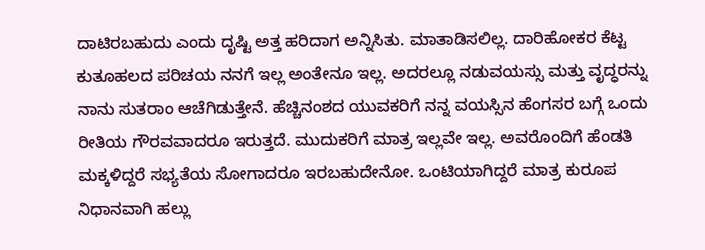ದಾಟಿರಬಹುದು ಎಂದು ದೃಷ್ಟಿ ಅತ್ತ ಹರಿದಾಗ ಅನ್ನಿಸಿತು. ಮಾತಾಡಿಸಲಿಲ್ಲ. ದಾರಿಹೋಕರ ಕೆಟ್ಟ ಕುತೂಹಲದ ಪರಿಚಯ ನನಗೆ ಇಲ್ಲ ಅಂತೇನೂ ಇಲ್ಲ. ಅದರಲ್ಲೂ ನಡುವಯಸ್ಸು ಮತ್ತು ವೃದ್ಧರನ್ನು ನಾನು ಸುತರಾಂ ಆಚೆಗಿಡುತ್ತೇನೆ. ಹೆಚ್ಚಿನಂಶದ ಯುವಕರಿಗೆ ನನ್ನ ವಯಸ್ಸಿನ ಹೆಂಗಸರ ಬಗ್ಗೆ ಒಂದು ರೀತಿಯ ಗೌರವವಾದರೂ ಇರುತ್ತದೆ. ಮುದುಕರಿಗೆ ಮಾತ್ರ ಇಲ್ಲವೇ ಇಲ್ಲ. ಅವರೊಂದಿಗೆ ಹೆಂಡತಿ ಮಕ್ಕಳಿದ್ದರೆ ಸಭ್ಯತೆಯ ಸೋಗಾದರೂ ಇರಬಹುದೇನೋ. ಒಂಟಿಯಾಗಿದ್ದರೆ ಮಾತ್ರ ಕುರೂಪ ನಿಧಾನವಾಗಿ ಹಲ್ಲು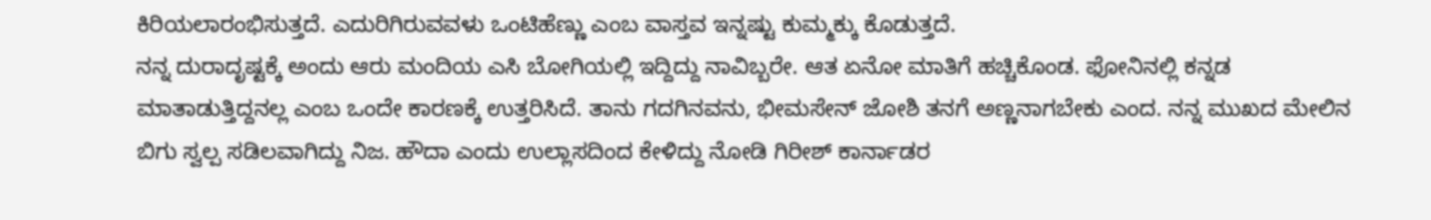ಕಿರಿಯಲಾರಂಭಿಸುತ್ತದೆ. ಎದುರಿಗಿರುವವಳು ಒಂಟಿಹೆಣ್ಣು ಎಂಬ ವಾಸ್ತವ ಇನ್ನಷ್ಟು ಕುಮ್ಮಕ್ಕು ಕೊಡುತ್ತದೆ.
ನನ್ನ ದುರಾದೃಷ್ಟಕ್ಕೆ ಅಂದು ಆರು ಮಂದಿಯ ಎಸಿ ಬೋಗಿಯಲ್ಲಿ ಇದ್ದಿದ್ದು ನಾವಿಬ್ಬರೇ. ಆತ ಏನೋ ಮಾತಿಗೆ ಹಚ್ಚಿಕೊಂಡ. ಫೋನಿನಲ್ಲಿ ಕನ್ನಡ ಮಾತಾಡುತ್ತಿದ್ದನಲ್ಲ ಎಂಬ ಒಂದೇ ಕಾರಣಕ್ಕೆ ಉತ್ತರಿಸಿದೆ. ತಾನು ಗದಗಿನವನು, ಭೀಮಸೇನ್ ಜೋಶಿ ತನಗೆ ಅಣ್ಣನಾಗಬೇಕು ಎಂದ. ನನ್ನ ಮುಖದ ಮೇಲಿನ ಬಿಗು ಸ್ವಲ್ಪ ಸಡಿಲವಾಗಿದ್ದು ನಿಜ. ಹೌದಾ ಎಂದು ಉಲ್ಲಾಸದಿಂದ ಕೇಳಿದ್ದು ನೋಡಿ ಗಿರೀಶ್ ಕಾರ್ನಾಡರ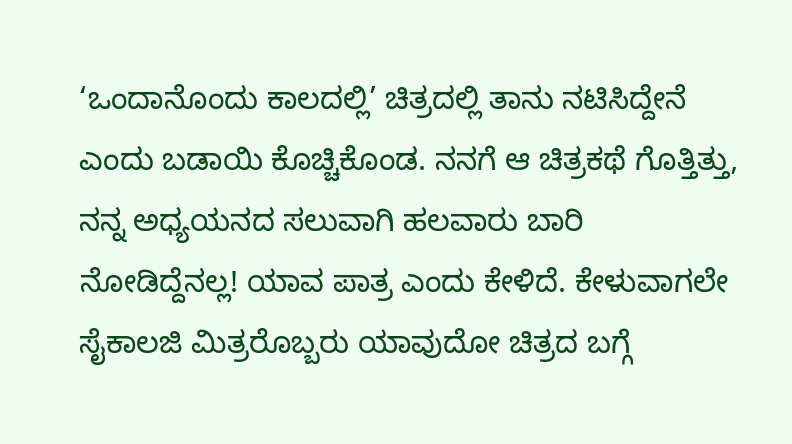‘ಒಂದಾನೊಂದು ಕಾಲದಲ್ಲಿ’ ಚಿತ್ರದಲ್ಲಿ ತಾನು ನಟಿಸಿದ್ದೇನೆ ಎಂದು ಬಡಾಯಿ ಕೊಚ್ಚಿಕೊಂಡ. ನನಗೆ ಆ ಚಿತ್ರಕಥೆ ಗೊತ್ತಿತ್ತು, ನನ್ನ ಅಧ್ಯಯನದ ಸಲುವಾಗಿ ಹಲವಾರು ಬಾರಿ ನೋಡಿದ್ದೆನಲ್ಲ! ಯಾವ ಪಾತ್ರ ಎಂದು ಕೇಳಿದೆ. ಕೇಳುವಾಗಲೇ ಸೈಕಾಲಜಿ ಮಿತ್ರರೊಬ್ಬರು ಯಾವುದೋ ಚಿತ್ರದ ಬಗ್ಗೆ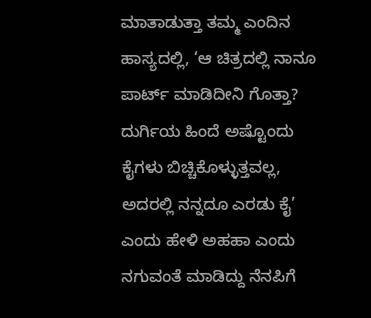ಮಾತಾಡುತ್ತಾ ತಮ್ಮ ಎಂದಿನ ಹಾಸ್ಯದಲ್ಲಿ, ‘ಆ ಚಿತ್ರದಲ್ಲಿ ನಾನೂ ಪಾರ್ಟ್ ಮಾಡಿದೀನಿ ಗೊತ್ತಾ? ದುರ್ಗಿಯ ಹಿಂದೆ ಅಷ್ಟೊಂದು ಕೈಗಳು ಬಿಚ್ಚಿಕೊಳ್ಳುತ್ತವಲ್ಲ, ಅದರಲ್ಲಿ ನನ್ನದೂ ಎರಡು ಕೈ’ ಎಂದು ಹೇಳಿ ಅಹಹಾ ಎಂದು ನಗುವಂತೆ ಮಾಡಿದ್ದು ನೆನಪಿಗೆ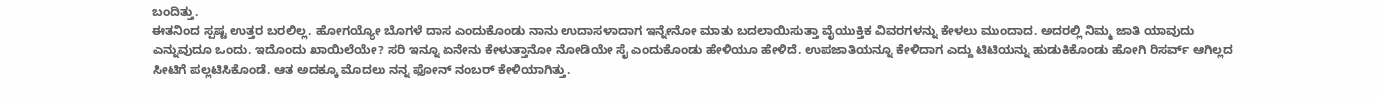ಬಂದಿತ್ತು.
ಈತನಿಂದ ಸ್ಪಷ್ಟ ಉತ್ತರ ಬರಲಿಲ್ಲ. ಹೋಗಯ್ಯೋ ಬೊಗಳೆ ದಾಸ ಎಂದುಕೊಂಡು ನಾನು ಉದಾಸಳಾದಾಗ ಇನ್ನೇನೋ ಮಾತು ಬದಲಾಯಿಸುತ್ತಾ ವೈಯುಕ್ತಿಕ ವಿವರಗಳನ್ನು ಕೇಳಲು ಮುಂದಾದ. ಅದರಲ್ಲಿ ನಿಮ್ಮ ಜಾತಿ ಯಾವುದು ಎನ್ನುವುದೂ ಒಂದು. ಇದೊಂದು ಖಾಯಿಲೆಯೇ? ಸರಿ ಇನ್ನೂ ಏನೇನು ಕೇಳುತ್ತಾನೋ ನೋಡಿಯೇ ಸೈ ಎಂದುಕೊಂಡು ಹೇಳಿಯೂ ಹೇಳಿದೆ. ಉಪಜಾತಿಯನ್ನೂ ಕೇಳಿದಾಗ ಎದ್ದು ಟಿಟಿಯನ್ನು ಹುಡುಕಿಕೊಂಡು ಹೋಗಿ ರಿಸರ್ವ್ ಆಗಿಲ್ಲದ ಸೀಟಿಗೆ ಪಲ್ಲಟಿಸಿಕೊಂಡೆ. ಆತ ಅದಕ್ಕೂ ಮೊದಲು ನನ್ನ ಫೋನ್ ನಂಬರ್ ಕೇಳಿಯಾಗಿತ್ತು.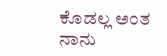ಕೊಡಲ್ಲ ಅಂತ ನಾನು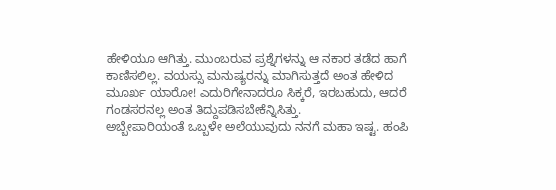ಹೇಳಿಯೂ ಆಗಿತ್ತು. ಮುಂಬರುವ ಪ್ರಶ್ನೆಗಳನ್ನು ಆ ನಕಾರ ತಡೆದ ಹಾಗೆ ಕಾಣಿಸಲಿಲ್ಲ. ವಯಸ್ಸು ಮನುಷ್ಯರನ್ನು ಮಾಗಿಸುತ್ತದೆ ಅಂತ ಹೇಳಿದ ಮೂರ್ಖ ಯಾರೋ! ಎದುರಿಗೇನಾದರೂ ಸಿಕ್ಕರೆ, ಇರಬಹುದು, ಆದರೆ ಗಂಡಸರನಲ್ಲ ಅಂತ ತಿದ್ದುಪಡಿಸಬೇಕೆನ್ನಿಸಿತ್ತು.
ಅಬ್ಬೇಪಾರಿಯಂತೆ ಒಬ್ಬಳೇ ಅಲೆಯುವುದು ನನಗೆ ಮಹಾ ಇಷ್ಟ. ಹಂಪಿ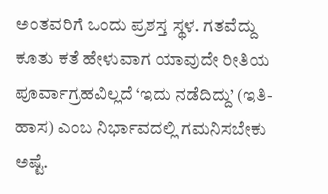ಅಂತವರಿಗೆ ಒಂದು ಪ್ರಶಸ್ತ ಸ್ಥಳ. ಗತವೆದ್ದು ಕೂತು ಕತೆ ಹೇಳುವಾಗ ಯಾವುದೇ ರೀತಿಯ ಪೂರ್ವಾಗ್ರಹವಿಲ್ಲದೆ ‘ಇದು ನಡೆದಿದ್ದು’ (ಇತಿ-ಹಾಸ) ಎಂಬ ನಿರ್ಭಾವದಲ್ಲಿ ಗಮನಿಸಬೇಕು ಅಷ್ಟೆ.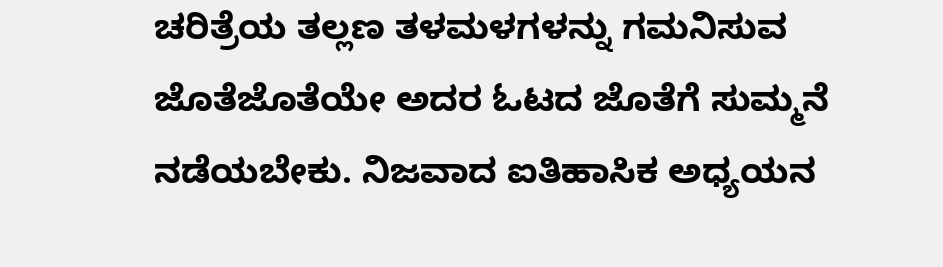ಚರಿತ್ರೆಯ ತಲ್ಲಣ ತಳಮಳಗಳನ್ನು ಗಮನಿಸುವ ಜೊತೆಜೊತೆಯೇ ಅದರ ಓಟದ ಜೊತೆಗೆ ಸುಮ್ಮನೆ ನಡೆಯಬೇಕು. ನಿಜವಾದ ಐತಿಹಾಸಿಕ ಅಧ್ಯಯನ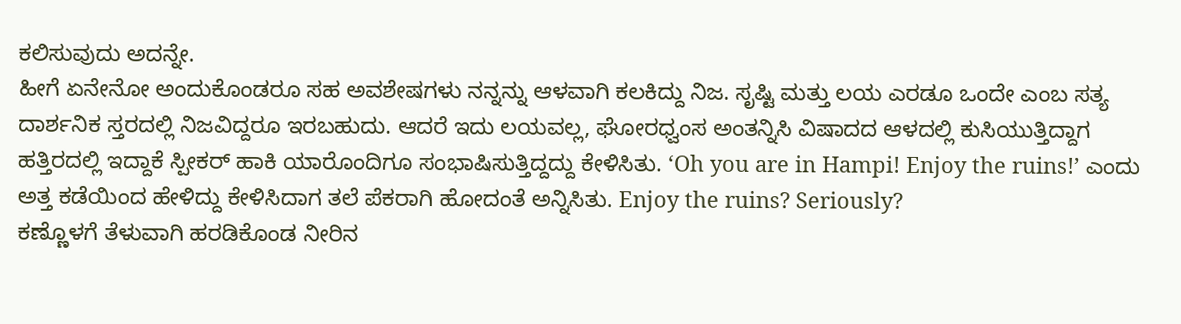ಕಲಿಸುವುದು ಅದನ್ನೇ.
ಹೀಗೆ ಏನೇನೋ ಅಂದುಕೊಂಡರೂ ಸಹ ಅವಶೇಷಗಳು ನನ್ನನ್ನು ಆಳವಾಗಿ ಕಲಕಿದ್ದು ನಿಜ. ಸೃಷ್ಟಿ ಮತ್ತು ಲಯ ಎರಡೂ ಒಂದೇ ಎಂಬ ಸತ್ಯ ದಾರ್ಶನಿಕ ಸ್ತರದಲ್ಲಿ ನಿಜವಿದ್ದರೂ ಇರಬಹುದು. ಆದರೆ ಇದು ಲಯವಲ್ಲ, ಘೋರಧ್ವಂಸ ಅಂತನ್ನಿಸಿ ವಿಷಾದದ ಆಳದಲ್ಲಿ ಕುಸಿಯುತ್ತಿದ್ದಾಗ ಹತ್ತಿರದಲ್ಲಿ ಇದ್ದಾಕೆ ಸ್ಪೀಕರ್ ಹಾಕಿ ಯಾರೊಂದಿಗೂ ಸಂಭಾಷಿಸುತ್ತಿದ್ದದ್ದು ಕೇಳಿಸಿತು. ‘Oh you are in Hampi! Enjoy the ruins!’ ಎಂದು ಅತ್ತ ಕಡೆಯಿಂದ ಹೇಳಿದ್ದು ಕೇಳಿಸಿದಾಗ ತಲೆ ಪೆಕರಾಗಿ ಹೋದಂತೆ ಅನ್ನಿಸಿತು. Enjoy the ruins? Seriously?
ಕಣ್ಣೊಳಗೆ ತೆಳುವಾಗಿ ಹರಡಿಕೊಂಡ ನೀರಿನ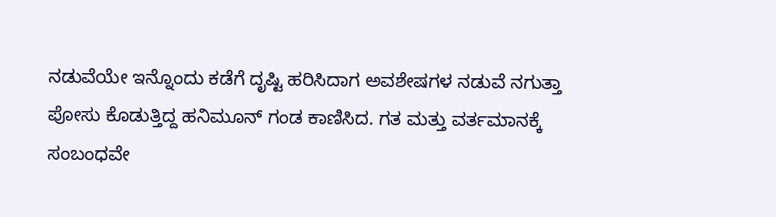ನಡುವೆಯೇ ಇನ್ನೊಂದು ಕಡೆಗೆ ದೃಷ್ಟಿ ಹರಿಸಿದಾಗ ಅವಶೇಷಗಳ ನಡುವೆ ನಗುತ್ತಾ ಪೋಸು ಕೊಡುತ್ತಿದ್ದ ಹನಿಮೂನ್ ಗಂಡ ಕಾಣಿಸಿದ. ಗತ ಮತ್ತು ವರ್ತಮಾನಕ್ಕೆ ಸಂಬಂಧವೇ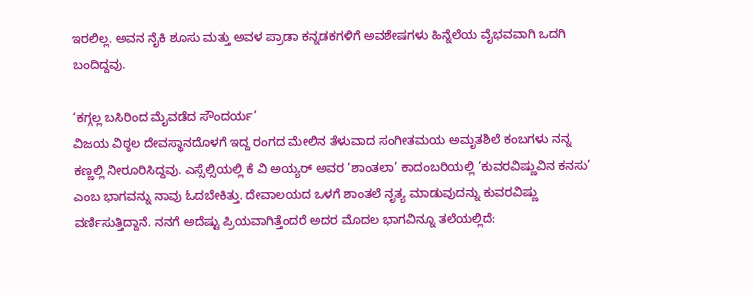ಇರಲಿಲ್ಲ. ಅವನ ನೈಕಿ ಶೂಸು ಮತ್ತು ಅವಳ ಪ್ರಾಡಾ ಕನ್ನಡಕಗಳಿಗೆ ಅವಶೇಷಗಳು ಹಿನ್ನೆಲೆಯ ವೈಭವವಾಗಿ ಒದಗಿ ಬಂದಿದ್ದವು.

‘ಕಗ್ಗಲ್ಲ ಬಸಿರಿಂದ ಮೈವಡೆದ ಸೌಂದರ್ಯ’
ವಿಜಯ ವಿಠ್ಠಲ ದೇವಸ್ಥಾನದೊಳಗೆ ಇದ್ದ ರಂಗದ ಮೇಲಿನ ತೆಳುವಾದ ಸಂಗೀತಮಯ ಅಮೃತಶಿಲೆ ಕಂಬಗಳು ನನ್ನ ಕಣ್ಣಲ್ಲಿ ನೀರೂರಿಸಿದ್ದವು. ಎಸ್ಸೆಲ್ಸಿಯಲ್ಲಿ ಕೆ ವಿ ಅಯ್ಯರ್ ಅವರ ‘ಶಾಂತಲಾ’ ಕಾದಂಬರಿಯಲ್ಲಿ ‘ಕುವರವಿಷ್ಣುವಿನ ಕನಸು’ ಎಂಬ ಭಾಗವನ್ನು ನಾವು ಓದಬೇಕಿತ್ತು. ದೇವಾಲಯದ ಒಳಗೆ ಶಾಂತಲೆ ನೃತ್ಯ ಮಾಡುವುದನ್ನು ಕುವರವಿಷ್ಣು ವರ್ಣಿಸುತ್ತಿದ್ದಾನೆ. ನನಗೆ ಅದೆಷ್ಟು ಪ್ರಿಯವಾಗಿತ್ತೆಂದರೆ ಅದರ ಮೊದಲ ಭಾಗವಿನ್ನೂ ತಲೆಯಲ್ಲಿದೆ: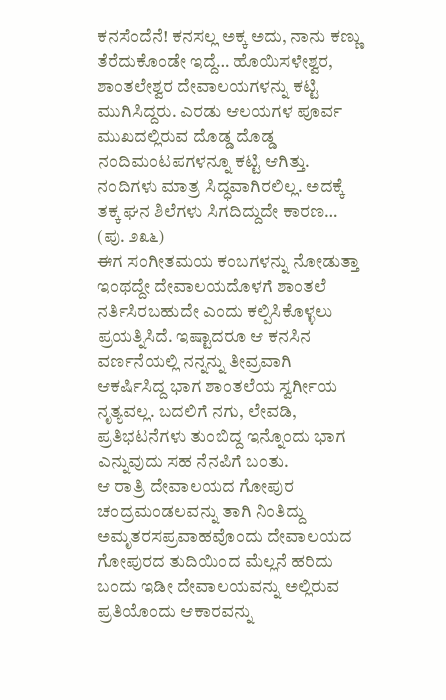ಕನಸೆಂದೆನೆ! ಕನಸಲ್ಲ ಅಕ್ಕ ಅದು, ನಾನು ಕಣ್ಣು ತೆರೆದುಕೊಂಡೇ ಇದ್ದೆ… ಹೊಯಿಸಳೇಶ್ವರ, ಶಾಂತಲೇಶ್ವರ ದೇವಾಲಯಗಳನ್ನು ಕಟ್ಟಿ ಮುಗಿಸಿದ್ದರು. ಎರಡು ಆಲಯಗಳ ಪೂರ್ವ ಮುಖದಲ್ಲಿರುವ ದೊಡ್ಡ ದೊಡ್ಡ ನಂದಿಮಂಟಪಗಳನ್ನೂ ಕಟ್ಟಿ ಆಗಿತ್ತು. ನಂದಿಗಳು ಮಾತ್ರ ಸಿದ್ಧವಾಗಿರಲಿಲ್ಲ. ಅದಕ್ಕೆ ತಕ್ಕ ಘನ ಶಿಲೆಗಳು ಸಿಗದಿದ್ದುದೇ ಕಾರಣ… (ಪು. ೨೩೬)
ಈಗ ಸಂಗೀತಮಯ ಕಂಬಗಳನ್ನು ನೋಡುತ್ತಾ ಇಂಥದ್ದೇ ದೇವಾಲಯದೊಳಗೆ ಶಾಂತಲೆ ನರ್ತಿಸಿರಬಹುದೇ ಎಂದು ಕಲ್ಪಿಸಿಕೊಳ್ಳಲು ಪ್ರಯತ್ನಿಸಿದೆ. ಇಷ್ಟಾದರೂ ಆ ಕನಸಿನ ವರ್ಣನೆಯಲ್ಲಿ ನನ್ನನ್ನು ತೀವ್ರವಾಗಿ ಆಕರ್ಷಿಸಿದ್ದ ಭಾಗ ಶಾಂತಲೆಯ ಸ್ವರ್ಗೀಯ ನೃತ್ಯವಲ್ಲ. ಬದಲಿಗೆ ನಗು, ಲೇವಡಿ, ಪ್ರತಿಭಟನೆಗಳು ತುಂಬಿದ್ದ ಇನ್ನೊಂದು ಭಾಗ ಎನ್ನುವುದು ಸಹ ನೆನಪಿಗೆ ಬಂತು.
ಆ ರಾತ್ರಿ ದೇವಾಲಯದ ಗೋಪುರ ಚಂದ್ರಮಂಡಲವನ್ನು ತಾಗಿ ನಿಂತಿದ್ದು ಅಮೃತರಸಪ್ರವಾಹವೊಂದು ದೇವಾಲಯದ ಗೋಪುರದ ತುದಿಯಿಂದ ಮೆಲ್ಲನೆ ಹರಿದು ಬಂದು ಇಡೀ ದೇವಾಲಯವನ್ನು ಅಲ್ಲಿರುವ ಪ್ರತಿಯೊಂದು ಆಕಾರವನ್ನು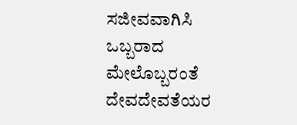ಸಜೀವವಾಗಿಸಿ ಒಬ್ಬರಾದ ಮೇಲೊಬ್ಬರಂತೆ ದೇವದೇವತೆಯರ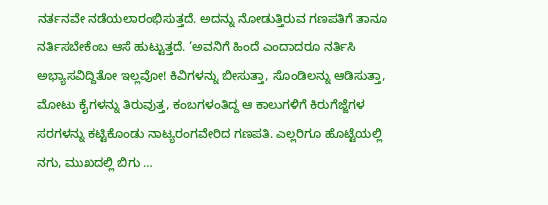ನರ್ತನವೇ ನಡೆಯಲಾರಂಭಿಸುತ್ತದೆ. ಅದನ್ನು ನೋಡುತ್ತಿರುವ ಗಣಪತಿಗೆ ತಾನೂ ನರ್ತಿಸಬೇಕೆಂಬ ಆಸೆ ಹುಟ್ಟುತ್ತದೆ. ‘ಅವನಿಗೆ ಹಿಂದೆ ಎಂದಾದರೂ ನರ್ತಿಸಿ ಅಭ್ಯಾಸವಿದ್ದಿತೋ ಇಲ್ಲವೋ! ಕಿವಿಗಳನ್ನು ಬೀಸುತ್ತಾ, ಸೊಂಡಿಲನ್ನು ಆಡಿಸುತ್ತಾ, ಮೋಟು ಕೈಗಳನ್ನು ತಿರುವುತ್ತ, ಕಂಬಗಳಂತಿದ್ದ ಆ ಕಾಲುಗಳಿಗೆ ಕಿರುಗೆಜ್ಜೆಗಳ ಸರಗಳನ್ನು ಕಟ್ಟಿಕೊಂಡು ನಾಟ್ಯರಂಗವೇರಿದ ಗಣಪತಿ. ಎಲ್ಲರಿಗೂ ಹೊಟ್ಟೆಯಲ್ಲಿ ನಗು, ಮುಖದಲ್ಲಿ ಬಿಗು …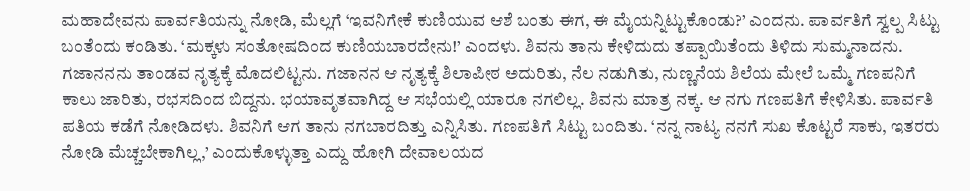ಮಹಾದೇವನು ಪಾರ್ವತಿಯನ್ನು ನೋಡಿ, ಮೆಲ್ಲಗೆ ‘ಇವನಿಗೇಕೆ ಕುಣಿಯುವ ಆಶೆ ಬಂತು ಈಗ, ಈ ಮೈಯನ್ನಿಟ್ಟುಕೊಂಡು?’ ಎಂದನು. ಪಾರ್ವತಿಗೆ ಸ್ವಲ್ಪ ಸಿಟ್ಟು ಬಂತೆಂದು ಕಂಡಿತು. ‘ಮಕ್ಕಳು ಸಂತೋಷದಿಂದ ಕುಣಿಯಬಾರದೇನು!’ ಎಂದಳು. ಶಿವನು ತಾನು ಕೇಳಿದುದು ತಪ್ಪಾಯಿತೆಂದು ತಿಳಿದು ಸುಮ್ಮನಾದನು. ಗಜಾನನನು ತಾಂಡವ ನೃತ್ಯಕ್ಕೆ ಮೊದಲಿಟ್ಟನು. ಗಜಾನನ ಆ ನೃತ್ಯಕ್ಕೆ ಶಿಲಾಪೀಠ ಅದುರಿತು, ನೆಲ ನಡುಗಿತು, ನುಣ್ಣನೆಯ ಶಿಲೆಯ ಮೇಲೆ ಒಮ್ಮೆ ಗಣಪನಿಗೆ ಕಾಲು ಜಾರಿತು, ರಭಸದಿಂದ ಬಿದ್ದನು. ಭಯಾವೃತವಾಗಿದ್ದ ಆ ಸಭೆಯಲ್ಲಿ ಯಾರೂ ನಗಲಿಲ್ಲ. ಶಿವನು ಮಾತ್ರ ನಕ್ಕ. ಆ ನಗು ಗಣಪತಿಗೆ ಕೇಳಿಸಿತು. ಪಾರ್ವತಿ ಪತಿಯ ಕಡೆಗೆ ನೋಡಿದಳು. ಶಿವನಿಗೆ ಆಗ ತಾನು ನಗಬಾರದಿತ್ತು ಎನ್ನಿಸಿತು. ಗಣಪತಿಗೆ ಸಿಟ್ಟು ಬಂದಿತು. ‘ನನ್ನ ನಾಟ್ಯ ನನಗೆ ಸುಖ ಕೊಟ್ಟರೆ ಸಾಕು, ಇತರರು ನೋಡಿ ಮೆಚ್ಚಬೇಕಾಗಿಲ್ಲ,’ ಎಂದುಕೊಳ್ಳುತ್ತಾ ಎದ್ದು ಹೋಗಿ ದೇವಾಲಯದ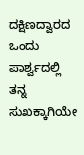ದಕ್ಷಿಣದ್ವಾರದ ಒಂದು ಪಾರ್ಶ್ವದಲ್ಲಿ ತನ್ನ ಸುಖಕ್ಕಾಗಿಯೇ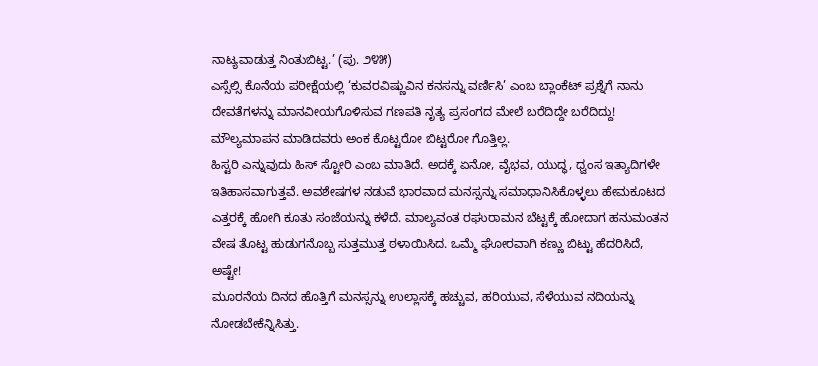ನಾಟ್ಯವಾಡುತ್ತ ನಿಂತುಬಿಟ್ಟ.’ (ಪು. ೨೪೫)
ಎಸ್ಸೆಲ್ಸಿ ಕೊನೆಯ ಪರೀಕ್ಷೆಯಲ್ಲಿ ‘ಕುವರವಿಷ್ಣುವಿನ ಕನಸನ್ನು ವರ್ಣಿಸಿ’ ಎಂಬ ಬ್ಲಾಂಕೆಟ್ ಪ್ರಶ್ನೆಗೆ ನಾನು ದೇವತೆಗಳನ್ನು ಮಾನವೀಯಗೊಳಿಸುವ ಗಣಪತಿ ನೃತ್ಯ ಪ್ರಸಂಗದ ಮೇಲೆ ಬರೆದಿದ್ದೇ ಬರೆದಿದ್ದು! ಮೌಲ್ಯಮಾಪನ ಮಾಡಿದವರು ಅಂಕ ಕೊಟ್ಟರೋ ಬಿಟ್ಟರೋ ಗೊತ್ತಿಲ್ಲ.
ಹಿಸ್ಟರಿ ಎನ್ನುವುದು ಹಿಸ್ ಸ್ಟೋರಿ ಎಂಬ ಮಾತಿದೆ. ಅದಕ್ಕೆ ಏನೋ, ವೈಭವ, ಯುದ್ಧ, ಧ್ವಂಸ ಇತ್ಯಾದಿಗಳೇ ಇತಿಹಾಸವಾಗುತ್ತವೆ. ಅವಶೇಷಗಳ ನಡುವೆ ಭಾರವಾದ ಮನಸ್ಸನ್ನು ಸಮಾಧಾನಿಸಿಕೊಳ್ಳಲು ಹೇಮಕೂಟದ ಎತ್ತರಕ್ಕೆ ಹೋಗಿ ಕೂತು ಸಂಜೆಯನ್ನು ಕಳೆದೆ. ಮಾಲ್ಯವಂತ ರಘುರಾಮನ ಬೆಟ್ಟಕ್ಕೆ ಹೋದಾಗ ಹನುಮಂತನ ವೇಷ ತೊಟ್ಟ ಹುಡುಗನೊಬ್ಬ ಸುತ್ತಮುತ್ತ ಠಳಾಯಿಸಿದ. ಒಮ್ಮೆ ಘೋರವಾಗಿ ಕಣ್ಣು ಬಿಟ್ಟು ಹೆದರಿಸಿದೆ, ಅಷ್ಟೇ!
ಮೂರನೆಯ ದಿನದ ಹೊತ್ತಿಗೆ ಮನಸ್ಸನ್ನು ಉಲ್ಲಾಸಕ್ಕೆ ಹಚ್ಚುವ, ಹರಿಯುವ, ಸೆಳೆಯುವ ನದಿಯನ್ನು ನೋಡಬೇಕೆನ್ನಿಸಿತ್ತು.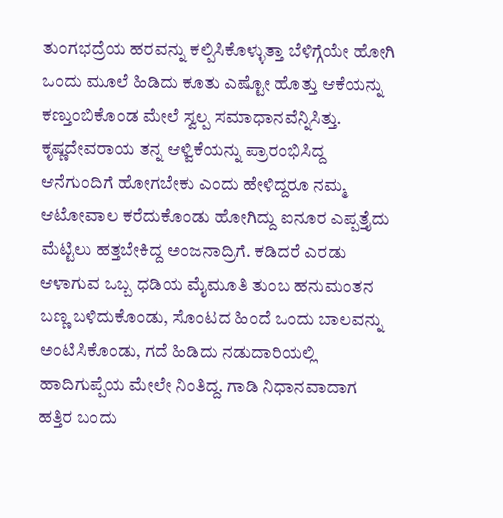ತುಂಗಭದ್ರೆಯ ಹರವನ್ನು ಕಲ್ಪಿಸಿಕೊಳ್ಳುತ್ತಾ ಬೆಳಿಗ್ಗೆಯೇ ಹೋಗಿ ಒಂದು ಮೂಲೆ ಹಿಡಿದು ಕೂತು ಎಷ್ಟೋ ಹೊತ್ತು ಆಕೆಯನ್ನು ಕಣ್ತುಂಬಿಕೊಂಡ ಮೇಲೆ ಸ್ವಲ್ಪ ಸಮಾಧಾನವೆನ್ನಿಸಿತ್ತು. ಕೃಷ್ಣದೇವರಾಯ ತನ್ನ ಆಳ್ವಿಕೆಯನ್ನು ಪ್ರಾರಂಭಿಸಿದ್ದ ಆನೆಗುಂದಿಗೆ ಹೋಗಬೇಕು ಎಂದು ಹೇಳಿದ್ದರೂ ನಮ್ಮ ಆಟೋವಾಲ ಕರೆದುಕೊಂಡು ಹೋಗಿದ್ದು ಐನೂರ ಎಪ್ಪತ್ತೈದು ಮೆಟ್ಟಿಲು ಹತ್ತಬೇಕಿದ್ದ ಅಂಜನಾದ್ರಿಗೆ. ಕಡಿದರೆ ಎರಡು ಆಳಾಗುವ ಒಬ್ಬ ಧಡಿಯ ಮೈಮೂತಿ ತುಂಬ ಹನುಮಂತನ ಬಣ್ಣ ಬಳಿದುಕೊಂಡು, ಸೊಂಟದ ಹಿಂದೆ ಒಂದು ಬಾಲವನ್ನು ಅಂಟಿಸಿಕೊಂಡು, ಗದೆ ಹಿಡಿದು ನಡುದಾರಿಯಲ್ಲಿ ಹಾದಿಗುಪ್ಪೆಯ ಮೇಲೇ ನಿಂತಿದ್ದ. ಗಾಡಿ ನಿಧಾನವಾದಾಗ ಹತ್ತಿರ ಬಂದು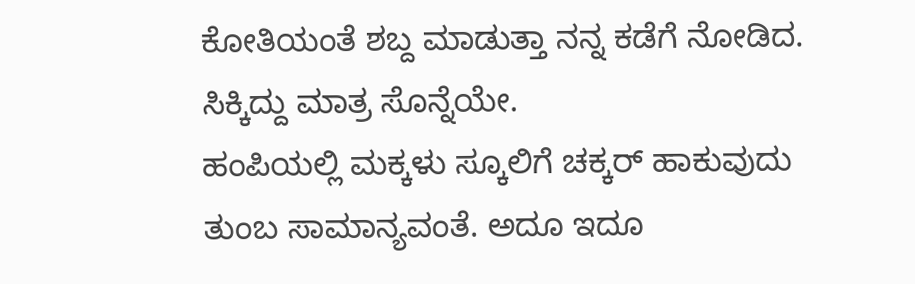ಕೋತಿಯಂತೆ ಶಬ್ದ ಮಾಡುತ್ತಾ ನನ್ನ ಕಡೆಗೆ ನೋಡಿದ. ಸಿಕ್ಕಿದ್ದು ಮಾತ್ರ ಸೊನ್ನೆಯೇ.
ಹಂಪಿಯಲ್ಲಿ ಮಕ್ಕಳು ಸ್ಕೂಲಿಗೆ ಚಕ್ಕರ್ ಹಾಕುವುದು ತುಂಬ ಸಾಮಾನ್ಯವಂತೆ. ಅದೂ ಇದೂ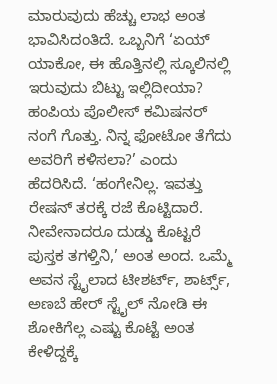ಮಾರುವುದು ಹೆಚ್ಚು ಲಾಭ ಅಂತ ಭಾವಿಸಿದಂತಿದೆ. ಒಬ್ಬನಿಗೆ ‘ಏಯ್ ಯಾಕೋ, ಈ ಹೊತ್ತಿನಲ್ಲಿ ಸ್ಕೂಲಿನಲ್ಲಿ ಇರುವುದು ಬಿಟ್ಟು ಇಲ್ಲಿದೀಯಾ? ಹಂಪಿಯ ಪೊಲೀಸ್ ಕಮಿಷನರ್ ನಂಗೆ ಗೊತ್ತು. ನಿನ್ನ ಫೋಟೋ ತೆಗೆದು ಅವರಿಗೆ ಕಳಿಸಲಾ?’ ಎಂದು ಹೆದರಿಸಿದೆ. ‘ಹಂಗೇನಿಲ್ಲ. ಇವತ್ತು ರೇಷನ್ ತರಕ್ಕೆ ರಜೆ ಕೊಟ್ಟಿದಾರೆ. ನೀವೇನಾದರೂ ದುಡ್ಡು ಕೊಟ್ಟರೆ ಪುಸ್ತಕ ತಗಳ್ತಿನಿ,’ ಅಂತ ಅಂದ. ಒಮ್ಮೆ ಅವನ ಸ್ಟೈಲಾದ ಟೀಶರ್ಟ್, ಶಾರ್ಟ್ಸ್, ಅಣಬೆ ಹೇರ್ ಸ್ಟೈಲ್ ನೋಡಿ ಈ ಶೋಕಿಗೆಲ್ಲ ಎಷ್ಟು ಕೊಟ್ಟೆ ಅಂತ ಕೇಳಿದ್ದಕ್ಕೆ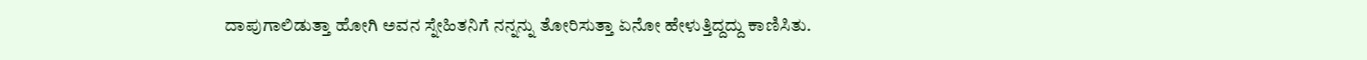ದಾಪುಗಾಲಿಡುತ್ತಾ ಹೋಗಿ ಅವನ ಸ್ನೇಹಿತನಿಗೆ ನನ್ನನ್ನು ತೋರಿಸುತ್ತಾ ಏನೋ ಹೇಳುತ್ತಿದ್ದದ್ದು ಕಾಣಿಸಿತು.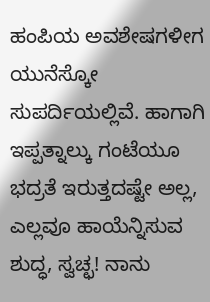ಹಂಪಿಯ ಅವಶೇಷಗಳೀಗ ಯುನೆಸ್ಕೋ ಸುಪರ್ದಿಯಲ್ಲಿವೆ. ಹಾಗಾಗಿ ಇಪ್ಪತ್ನಾಲ್ಕು ಗಂಟೆಯೂ ಭದ್ರತೆ ಇರುತ್ತದಷ್ಟೇ ಅಲ್ಲ, ಎಲ್ಲವೂ ಹಾಯೆನ್ನಿಸುವ ಶುದ್ಧ, ಸ್ವಚ್ಛ! ನಾನು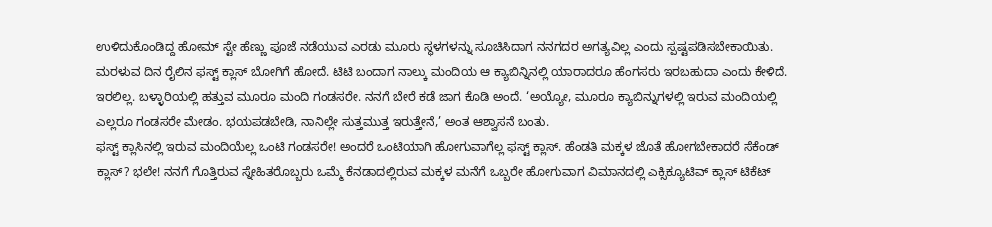ಉಳಿದುಕೊಂಡಿದ್ದ ಹೋಮ್ ಸ್ಟೇ ಹೆಣ್ಣು ಪೂಜೆ ನಡೆಯುವ ಎರಡು ಮೂರು ಸ್ಥಳಗಳನ್ನು ಸೂಚಿಸಿದಾಗ ನನಗದರ ಅಗತ್ಯವಿಲ್ಲ ಎಂದು ಸ್ಪಷ್ಟಪಡಿಸಬೇಕಾಯಿತು.
ಮರಳುವ ದಿನ ರೈಲಿನ ಫಸ್ಟ್ ಕ್ಲಾಸ್ ಬೋಗಿಗೆ ಹೋದೆ. ಟಿಟಿ ಬಂದಾಗ ನಾಲ್ಕು ಮಂದಿಯ ಆ ಕ್ಯಾಬಿನ್ನಿನಲ್ಲಿ ಯಾರಾದರೂ ಹೆಂಗಸರು ಇರಬಹುದಾ ಎಂದು ಕೇಳಿದೆ. ಇರಲಿಲ್ಲ. ಬಳ್ಳಾರಿಯಲ್ಲಿ ಹತ್ತುವ ಮೂರೂ ಮಂದಿ ಗಂಡಸರೇ. ನನಗೆ ಬೇರೆ ಕಡೆ ಜಾಗ ಕೊಡಿ ಅಂದೆ. ‘ಅಯ್ಯೋ, ಮೂರೂ ಕ್ಯಾಬಿನ್ನುಗಳಲ್ಲಿ ಇರುವ ಮಂದಿಯಲ್ಲಿ ಎಲ್ಲರೂ ಗಂಡಸರೇ ಮೇಡಂ. ಭಯಪಡಬೇಡಿ, ನಾನಿಲ್ಲೇ ಸುತ್ತಮುತ್ತ ಇರುತ್ತೇನೆ,’ ಅಂತ ಆಶ್ವಾಸನೆ ಬಂತು.
ಫಸ್ಟ್ ಕ್ಲಾಸಿನಲ್ಲಿ ಇರುವ ಮಂದಿಯೆಲ್ಲ ಒಂಟಿ ಗಂಡಸರೇ! ಅಂದರೆ ಒಂಟಿಯಾಗಿ ಹೋಗುವಾಗೆಲ್ಲ ಫಸ್ಟ್ ಕ್ಲಾಸ್. ಹೆಂಡತಿ ಮಕ್ಕಳ ಜೊತೆ ಹೋಗಬೇಕಾದರೆ ಸೆಕೆಂಡ್ ಕ್ಲಾಸ್? ಭಲೇ! ನನಗೆ ಗೊತ್ತಿರುವ ಸ್ನೇಹಿತರೊಬ್ಬರು ಒಮ್ಮೆ ಕೆನಡಾದಲ್ಲಿರುವ ಮಕ್ಕಳ ಮನೆಗೆ ಒಬ್ಬರೇ ಹೋಗುವಾಗ ವಿಮಾನದಲ್ಲಿ ಎಕ್ಸಿಕ್ಯೂಟಿವ್ ಕ್ಲಾಸ್ ಟಿಕೆಟ್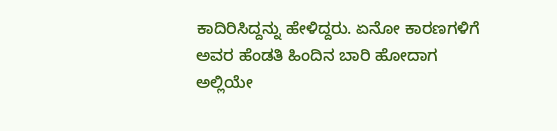ಕಾದಿರಿಸಿದ್ದನ್ನು ಹೇಳಿದ್ದರು. ಏನೋ ಕಾರಣಗಳಿಗೆ ಅವರ ಹೆಂಡತಿ ಹಿಂದಿನ ಬಾರಿ ಹೋದಾಗ ಅಲ್ಲಿಯೇ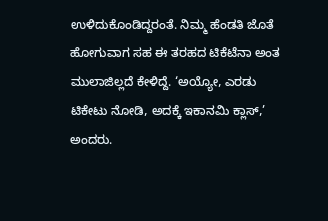ಉಳಿದುಕೊಂಡಿದ್ದರಂತೆ. ನಿಮ್ಮ ಹೆಂಡತಿ ಜೊತೆ ಹೋಗುವಾಗ ಸಹ ಈ ತರಹದ ಟಿಕೆಟೆನಾ ಅಂತ ಮುಲಾಜಿಲ್ಲದೆ ಕೇಳಿದ್ದೆ. ‘ಅಯ್ಯೋ, ಎರಡು ಟಿಕೇಟು ನೋಡಿ, ಅದಕ್ಕೆ ಇಕಾನಮಿ ಕ್ಲಾಸ್,’ ಅಂದರು.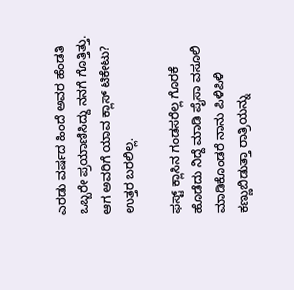ಎರಡು ವರ್ಷದ ಹಿಂದೆ ಅವರ ಹೆಂಡತಿ ಒಬ್ಬರೇ ಪ್ರಯಾಣಿಸಿದ್ದು ನನಗೆ ಗೊತ್ತಿತ್ತು. ಆಗ ಅವರಿಗೆ ಯಾವ ಕ್ಲಾಸ್ ಟಿಕೇಟು? ಉತ್ತರ ಬರಲಿಲ್ಲ.

ಫಸ್ಟ್ ಕ್ಲಾಸಿನ ಗಂಡಸರೆಲ್ಲ ಗೊರಕೆ ಹೊಡೆದು ನಿದ್ದೆ ಮಾಡಿ ಪೈಸಾ ವಸೂಲಿ ಮಾಡಿಕೊಂಡರೆ ನಾನು ಪಿಳಿಪಿಳಿ ಕಣ್ಣುಬಿಡುತ್ತಾ ರಾತ್ರಿಯನ್ನು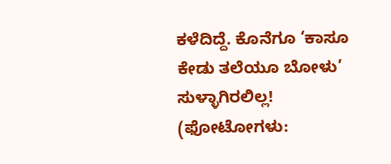ಕಳೆದಿದ್ದೆ. ಕೊನೆಗೂ ‘ಕಾಸೂ ಕೇಡು ತಲೆಯೂ ಬೋಳು’ ಸುಳ್ಳಾಗಿರಲಿಲ್ಲ!
(ಫೋಟೋಗಳು: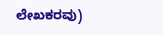ಲೇಖಕರವು)